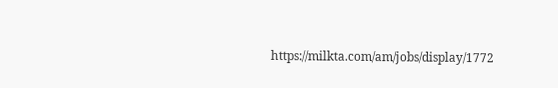https://milkta.com/am/jobs/display/1772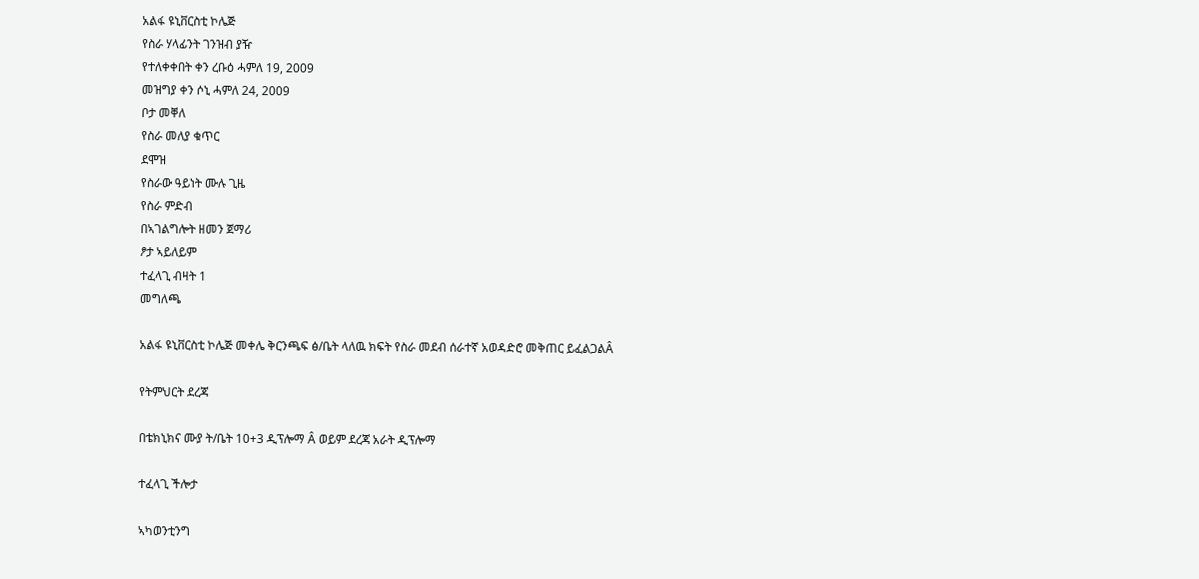አልፋ ዩኒቨርስቲ ኮሌጅ
የስራ ሃላፊንት ገንዝብ ያዥ
የተለቀቀበት ቀን ረቡዕ ሓምለ 19, 2009
መዝግያ ቀን ሶኒ ሓምለ 24, 2009
ቦታ መቐለ
የስራ መለያ ቁጥር
ደሞዝ
የስራው ዓይነት ሙሉ ጊዜ
የስራ ምድብ
በኣገልግሎት ዘመን ጀማሪ
ፆታ ኣይለይም
ተፈላጊ ብዛት 1
መግለጫ

አልፋ ዩኒቨርስቲ ኮሌጅ መቀሌ ቅርንጫፍ ፅ/ቤት ላለዉ ክፍት የስራ መደብ ሰራተኛ አወዳድሮ መቅጠር ይፈልጋልÂ

የትምህርት ደረጃ

በቴክኒክና ሙያ ት/ቤት 10+3 ዲፕሎማ Â ወይም ደረጃ አራት ዲፕሎማ

ተፈላጊ ችሎታ

ኣካወንቲንግ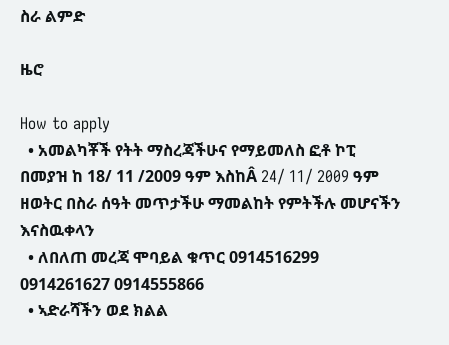ስራ ልምድ

ዜሮ

How to apply
  • አመልካቾች የትት ማስረጃችሁና የማይመለስ ፎቶ ኮፒ በመያዝ ከ 18/ 11 /2009 ዓም እስከÂ 24/ 11/ 2009 ዓም ዘወትር በስራ ሰዓት መጥታችሁ ማመልከት የምትችሉ መሆናችን እናስዉቀላን
  • ለበለጠ መረጃ ሞባይል ቁጥር 0914516299 0914261627 0914555866
  • ኣድራሻችን ወደ ክልል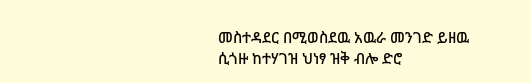መስተዳደር በሚወስደዉ አዉራ መንገድ ይዘዉ ሲጎዙ ከተሃገዝ ህነፃ ዝቅ ብሎ ድሮ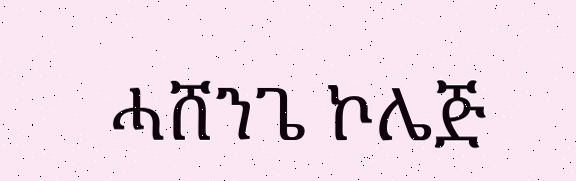ሓሸንጌ ኮሌጅ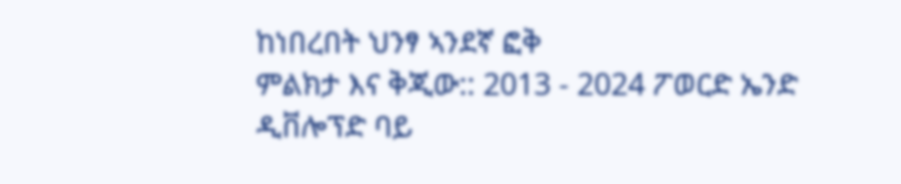ከነበረበት ህንፃ ኣንደኛ ፎቅ
ምልክታ እና ቅጂው:: 2013 - 2024 ፖወርድ ኤንድ ዲቨሎፕድ ባይ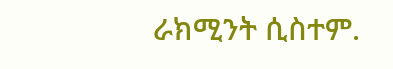ራክሚንት ሲስተም.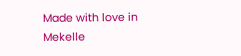Made with love in Mekelle